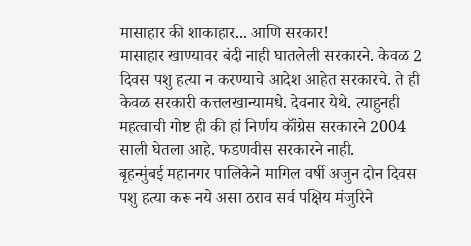मासाहार की शाकाहार... आणि सरकार!
मासाहार खाण्यावर बंदी नाही घातलेली सरकारने. केवळ 2 दिवस पशु हत्या न करण्याचे आदेश आहेत सरकारचे. ते ही केवळ सरकारी कत्तलखान्यामधे. देवनार येथे. त्याहुनही महत्वाची गोष्ट ही की हां निर्णय कॉंग्रेस सरकारने 2004 साली घेतला आहे. फडणवीस सरकारने नाही.
बृहन्मुंबई महानगर पालिकेने मागिल वर्षी अजुन दोन दिवस पशु हत्या करू नये असा ठराव सर्व पक्षिय मंजुरिने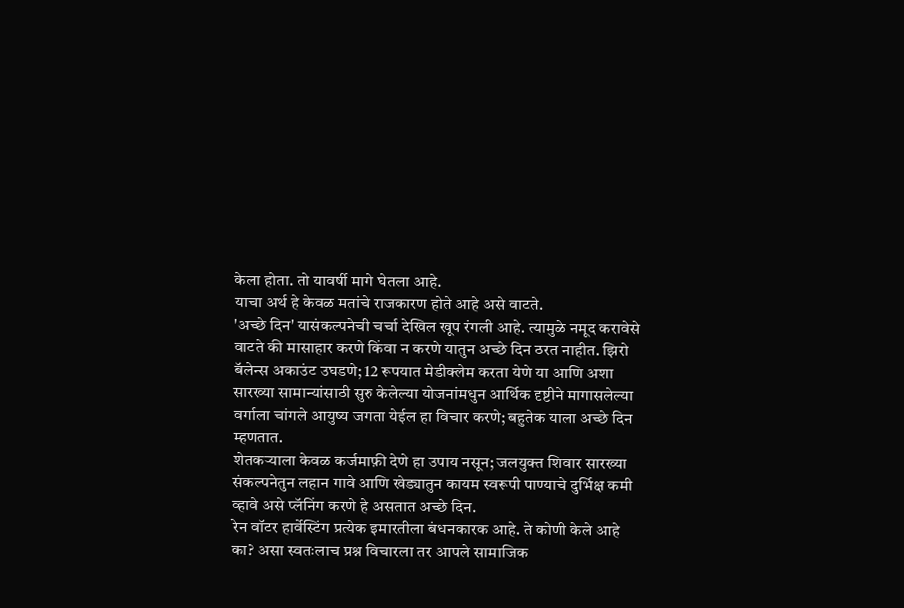केला होता. तो यावर्षी मागे घेतला आहे.
याचा अर्थ हे केवळ मतांचे राजकारण होते आहे असे वाटते.
'अच्छे दिन' यासंकल्पनेची चर्चा देखिल खूप रंगली आहे. त्यामुळे नमूद करावेसे वाटते की मासाहार करणे किंवा न करणे यातुन अच्छे दिन ठरत नाहीत. झिरो बॅलेन्स अकाउंट उघडणे; 12 रूपयात मेडीक्लेम करता येणे या आणि अशा सारख्या सामान्यांसाठी सुरु केलेल्या योजनांमधुन आर्थिक दृष्टीने मागासलेल्या वर्गाला चांगले आयुष्य जगता येईल हा विचार करणे; बहुतेक याला अच्छे दिन म्हणतात.
शेतकऱ्याला केवळ कर्जमाफ़ी देणे हा उपाय नसून; जलयुक्त शिवार सारख्या संकल्पनेतुन लहान गावे आणि खेड्यातुन कायम स्वरूपी पाण्याचे दुर्भिक्ष कमी व्हावे असे प्लॅनिंग करणे हे असतात अच्छे दिन.
रेन वॉटर हार्वेस्टिंग प्रत्येक इमारतीला बंधनकारक आहे. ते कोणी केले आहे का? असा स्वतःलाच प्रश्न विचारला तर आपले सामाजिक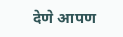देणे आपण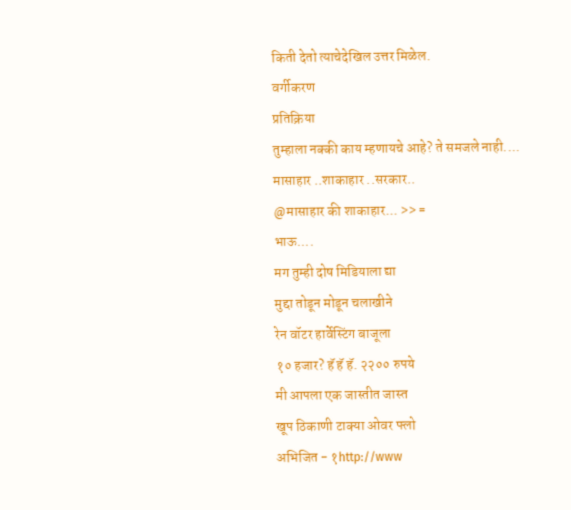किती देतो त्याचेदेखिल उत्तर मिळेल.
वर्गीकरण
प्रतिक्रिया
तुम्हाला नक्की काय म्हणायचे आहे? ते समजले नाही....
मासाहार ..शाकाहार ..सरकार..
@मासाहार की शाकाहार... >> =
भाऊ....
मग तुम्ही दोष मिडियाला द्या
मुद्दा तोडून मोडून चलाखीने
रेन वॉटर हार्वेस्टिंग बाजूला
१० हजार? हॅ हॅ हॅ. २२०० रुपये
मी आपला एक जास्तीत जास्त
खूप ठिकाणी टाक्या ओवर फ्लो
अभिजित - १http://www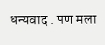धन्यवाद . पण मला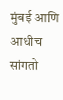मुंबई आणि
आधीच सांगतो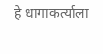हे धागाकर्त्याला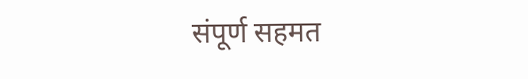संपूर्ण सहमत